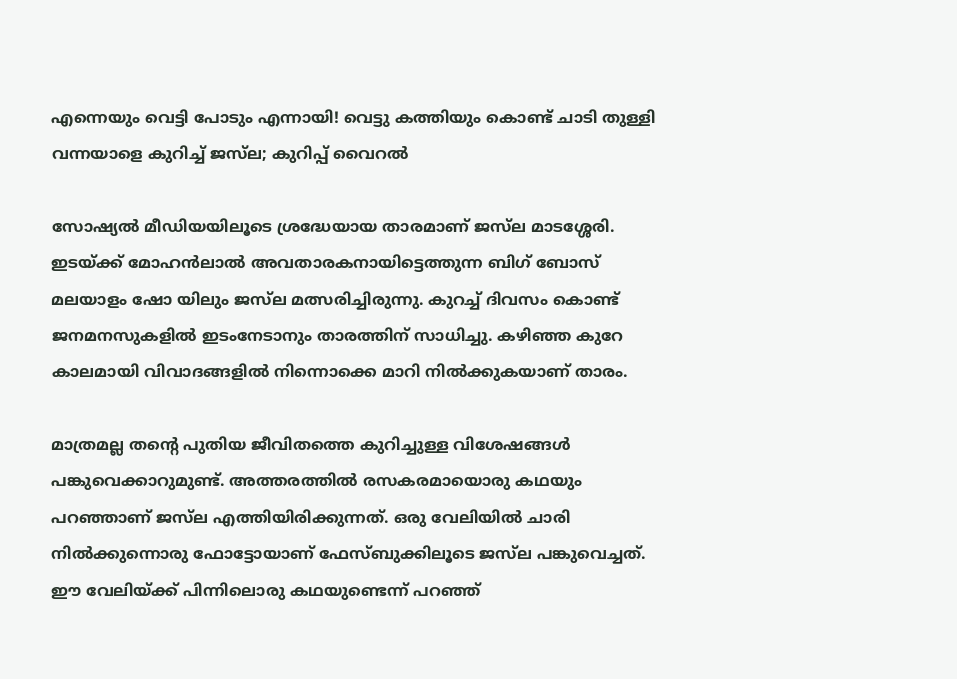എന്നെയും വെട്ടി പോടും എന്നായി! വെട്ടു കത്തിയും കൊണ്ട് ചാടി തുള്ളി വന്നയാളെ കുറിച്ച് ജസ്‌ല; കുറിപ്പ് വൈറല്‍

സോഷ്യല്‍ മീഡിയയിലൂടെ ശ്രദ്ധേയായ താരമാണ് ജസ്‌ല മാടശ്ശേരി. ഇടയ്ക്ക് മോഹന്‍ലാല്‍ അവതാരകനായിട്ടെത്തുന്ന ബിഗ് ബോസ് മലയാളം ഷോ യിലും ജസ്‌ല മത്സരിച്ചിരുന്നു. കുറച്ച് ദിവസം കൊണ്ട് ജനമനസുകളില്‍ ഇടംനേടാനും താരത്തിന് സാധിച്ചു. കഴിഞ്ഞ കുറേ കാലമായി വിവാദങ്ങളില്‍ നിന്നൊക്കെ മാറി നില്‍ക്കുകയാണ് താരം.

മാത്രമല്ല തന്റെ പുതിയ ജീവിതത്തെ കുറിച്ചുള്ള വിശേഷങ്ങള്‍ പങ്കുവെക്കാറുമുണ്ട്. അത്തരത്തില്‍ രസകരമായൊരു കഥയും പറഞ്ഞാണ് ജസ്‌ല എത്തിയിരിക്കുന്നത്. ഒരു വേലിയില്‍ ചാരി നില്‍ക്കുന്നൊരു ഫോട്ടോയാണ് ഫേസ്ബുക്കിലൂടെ ജസ്‌ല പങ്കുവെച്ചത്. ഈ വേലിയ്ക്ക് പിന്നിലൊരു കഥയുണ്ടെന്ന് പറഞ്ഞ്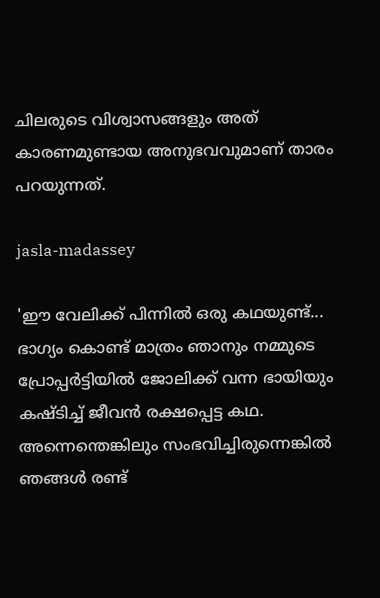ചിലരുടെ വിശ്വാസങ്ങളും അത് കാരണമുണ്ടായ അനുഭവവുമാണ് താരം പറയുന്നത്.

jasla-madassey

'ഈ വേലിക്ക് പിന്നില്‍ ഒരു കഥയുണ്ട്... ഭാഗ്യം കൊണ്ട് മാത്രം ഞാനും നമ്മുടെ പ്രോപ്പര്‍ട്ടിയില്‍ ജോലിക്ക് വന്ന ഭായിയും കഷ്ടിച്ച് ജീവന്‍ രക്ഷപ്പെട്ട കഥ. അന്നെന്തെങ്കിലും സംഭവിച്ചിരുന്നെങ്കില്‍ ഞങ്ങള്‍ രണ്ട്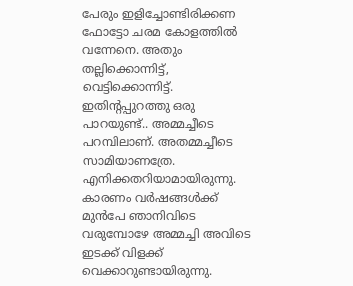പേരും ഇളിച്ചോണ്ടിരിക്കണ ഫോട്ടോ ചരമ കോളത്തില്‍ വന്നേനെ. അതും തല്ലിക്കൊന്നിട്ട്, വെട്ടിക്കൊന്നിട്ട്. ഇതിന്റപ്പുറത്തു ഒരു പാറയുണ്ട്.. അമ്മച്ചീടെ പറമ്പിലാണ്. അതമ്മച്ചീടെ സാമിയാണത്രേ. എനിക്കതറിയാമായിരുന്നു. കാരണം വര്‍ഷങ്ങള്‍ക്ക് മുന്‍പേ ഞാനിവിടെ വരുമ്പോഴേ അമ്മച്ചി അവിടെ ഇടക്ക് വിളക്ക് വെക്കാറുണ്ടായിരുന്നു.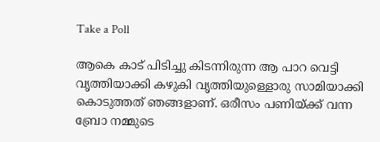Take a Poll

ആകെ കാട് പിടിച്ചു കിടന്നിരുന്ന ആ പാറ വെട്ടി വൃത്തിയാക്കി കഴുകി വൃത്തിയുള്ളൊരു സാമിയാക്കി കൊടുത്തത് ഞങ്ങളാണ്. ഒരീസം പണിയ്ക്ക് വന്ന ബ്രോ നമ്മുടെ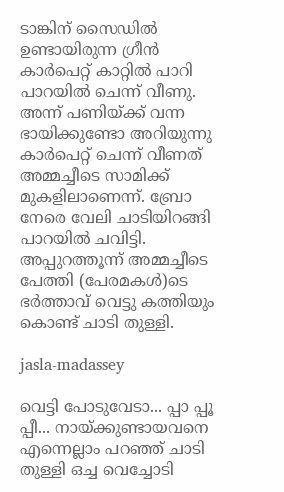ടാങ്കിന് സൈഡില്‍ ഉണ്ടായിരുന്ന ഗ്രീന്‍ കാര്‍പെറ്റ് കാറ്റില്‍ പാറി പാറയില്‍ ചെന്ന് വീണു. അന്ന് പണിയ്ക്ക് വന്ന ഭായിക്കുണ്ടോ അറിയുന്നു കാര്‍പെറ്റ് ചെന്ന് വീണത് അമ്മച്ചീടെ സാമിക്ക് മുകളിലാണെന്ന്. ബ്രോ നേരെ വേലി ചാടിയിറങ്ങി പാറയില്‍ ചവിട്ടി. അപ്പുറത്തൂന്ന് അമ്മച്ചീടെ പേത്തി (പേരമകള്‍)ടെ ഭര്‍ത്താവ് വെട്ടു കത്തിയും കൊണ്ട് ചാടി തുള്ളി.

jasla-madassey

വെട്ടി പോടുവേടാ... പ്പാ പ്പൂ പ്പീ... നായ്ക്കുണ്ടായവനെ എന്നെല്ലാം പറഞ്ഞ് ചാടി തുള്ളി ഒച്ച വെച്ചോടി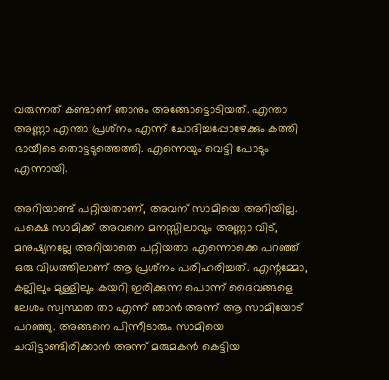വരുന്നത് കണ്ടാണ് ഞാനും അങ്ങോട്ടൊടിയത്. എന്താ അണ്ണാ എന്താ പ്രശ്‌നം എന്ന് ചോദിച്ചപ്പോഴേക്കും കത്തി ഭായീടെ തൊട്ടടുത്തെത്തി. എന്നെയും വെട്ടി പോടും എന്നായി.

അറിയാണ്ട് പറ്റിയതാണ്, അവന് സാമിയെ അറിയില്ല. പക്ഷെ സാമിക്ക് അവനെ മനസ്സിലാവും അണ്ണാ വിട്, മനുഷ്യനല്ലേ അറിയാതെ പറ്റിയതാ എന്നൊക്കെ പറഞ്ഞ് ഒരു വിധത്തിലാണ് ആ പ്രശ്‌നം പരിഹരിച്ചത്. എന്റമ്മോ, കല്ലിലും മുള്ളിലും കയറി ഇരിക്കുന്ന പൊന്ന് ദൈവങ്ങളെ ലേശം സ്വസ്ഥത താ എന്ന് ഞാന്‍ അന്ന് ആ സാമിയോട് പറഞ്ഞു. അങ്ങനെ പിന്നീടാരും സാമിയെ ചവിട്ടാണ്ടിരിക്കാന്‍ അന്ന് മരുമകന്‍ കെട്ടിയ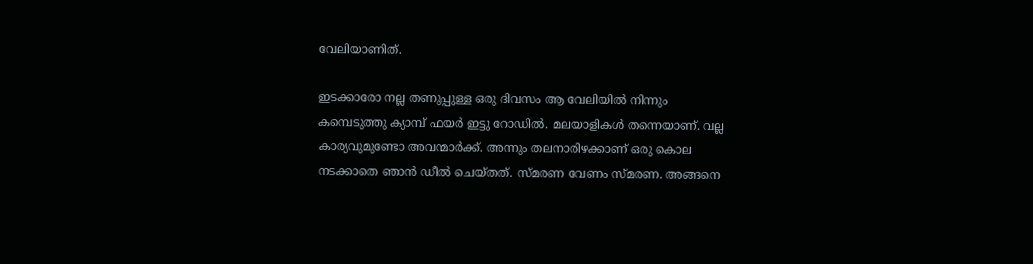വേലിയാണിത്.

ഇടക്കാരോ നല്ല തണുപ്പുള്ള ഒരു ദിവസം ആ വേലിയില്‍ നിന്നും കമ്പെടുത്തു ക്യാമ്പ് ഫയര്‍ ഇട്ടു റോഡില്‍. മലയാളികള്‍ തന്നെയാണ്. വല്ല കാര്യവുമുണ്ടോ അവന്മാര്‍ക്ക്. അന്നും തലനാരിഴക്കാണ് ഒരു കൊല നടക്കാതെ ഞാന്‍ ഡീല്‍ ചെയ്തത്. സ്മരണ വേണം സ്മരണ. അങ്ങനെ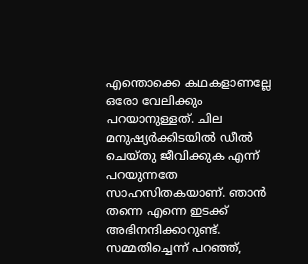എന്തൊക്കെ കഥകളാണല്ലേ ഒരോ വേലിക്കും പറയാനുള്ളത്. ചില മനുഷ്യര്‍ക്കിടയില്‍ ഡീല്‍ ചെയ്തു ജീവിക്കുക എന്ന് പറയുന്നതേ സാഹസിതകയാണ്. ഞാന്‍ തന്നെ എന്നെ ഇടക്ക് അഭിനന്ദിക്കാറുണ്ട്. സമ്മതിച്ചെന്ന് പറഞ്ഞ്,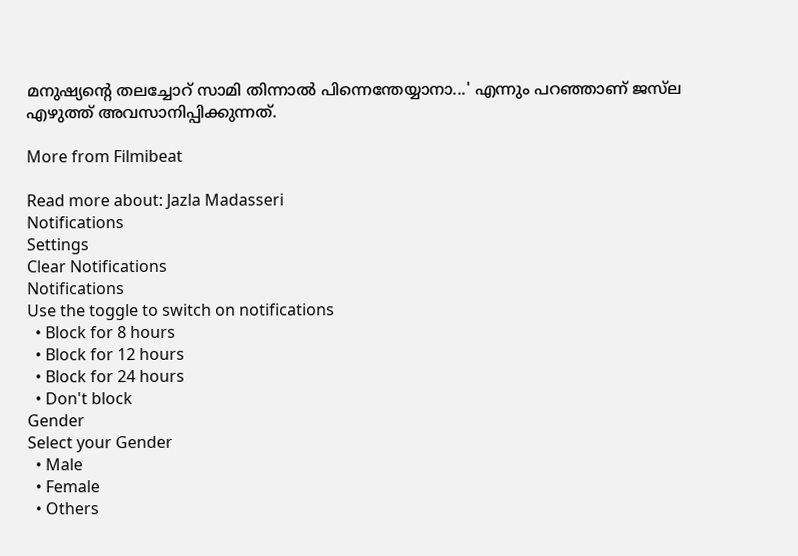മനുഷ്യന്റെ തലച്ചോറ് സാമി തിന്നാല്‍ പിന്നെന്തേയ്യാനാ...' എന്നും പറഞ്ഞാണ് ജസ്‌ല എഴുത്ത് അവസാനിപ്പിക്കുന്നത്.

More from Filmibeat

Read more about: Jazla Madasseri
Notifications
Settings
Clear Notifications
Notifications
Use the toggle to switch on notifications
  • Block for 8 hours
  • Block for 12 hours
  • Block for 24 hours
  • Don't block
Gender
Select your Gender
  • Male
  • Female
  • Others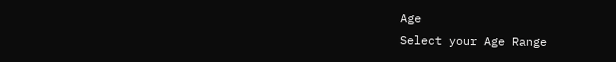Age
Select your Age Range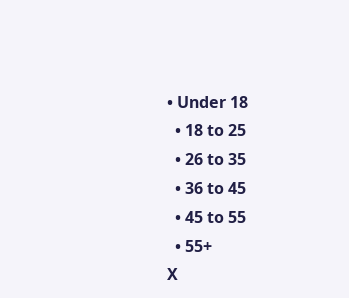• Under 18
  • 18 to 25
  • 26 to 35
  • 36 to 45
  • 45 to 55
  • 55+
X